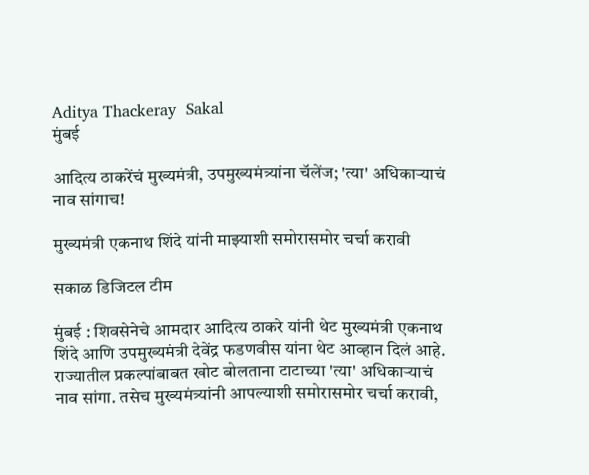Aditya Thackeray  Sakal
मुंबई

आदित्य ठाकरेंचं मुख्यमंत्री, उपमुख्यमंत्र्यांना चॅलेंज; 'त्या' अधिकाऱ्याचं नाव सांगाच!

मुख्यमंत्री एकनाथ शिंदे यांनी माझ्याशी समोरासमोर चर्चा करावी

सकाळ डिजिटल टीम

मुंबई : शिवसेनेचे आमदार आदित्य ठाकरे यांनी थेट मुख्यमंत्री एकनाथ शिंदे आणि उपमुख्यमंत्री देवेंद्र फडणवीस यांना थेट आव्हान दिलं आहे. राज्यातील प्रकल्पांबाबत खोट बोलताना टाटाच्या 'त्या' अधिकाऱ्याचं नाव सांगा. तसेच मुख्यमंत्र्यांनी आपल्याशी समोरासमोर चर्चा करावी,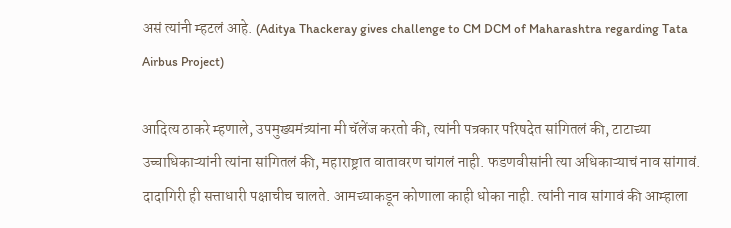असं त्यांनी म्हटलं आहे. (Aditya Thackeray gives challenge to CM DCM of Maharashtra regarding Tata Airbus Project)

आदित्य ठाकरे म्हणाले, उपमुख्यमंत्र्यांना मी चॅलेंज करतो की, त्यांनी पत्रकार परिषदेत सांगितलं की, टाटाच्या उच्चाधिकाऱ्यांनी त्यांना सांगितलं की, महाराष्ट्रात वातावरण चांगलं नाही. फडणवीसांनी त्या अधिकाऱ्याचं नाव सांगावं. दादागिरी ही सत्ताधारी पक्षाचीच चालते. आमच्याकडून कोणाला काही धोका नाही. त्यांनी नाव सांगावं की आम्हाला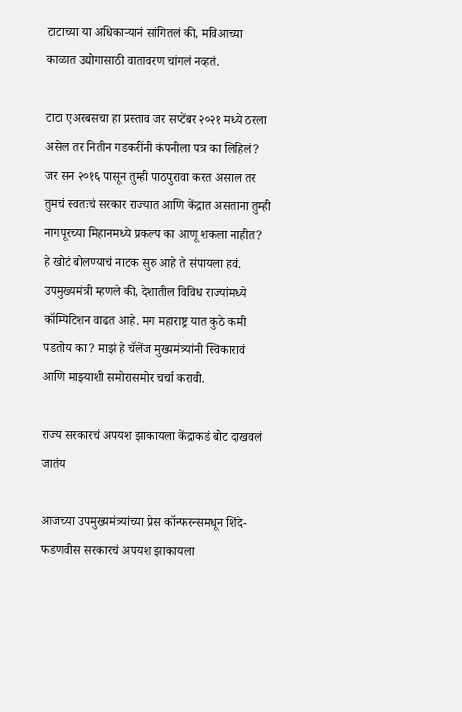टाटाच्या या अधिकाऱ्यानं सांगितलं की, मविआच्या काळात उद्योगासाठी वातावरण चांगलं नव्हतं.

टाटा एअरबसचा हा प्रस्ताव जर सप्टेंबर २०२१ मध्ये ठरला असेल तर नितीन गडकरींनी कंपनीला पत्र का लिहिलं? जर सन २०१६ पासून तुम्ही पाठपुरावा करत असाल तर तुमचं स्वतःचं सरकार राज्यात आणि केंद्रात असताना तुम्ही नागपूरच्या मिहानमध्ये प्रकल्प का आणू शकला नाहीत? हे खोटं बोलण्याचं नाटक सुरु आहे ते संपायला हवं. उपमुख्यमंत्री म्हणले की, देशातील विविध राज्यांमध्ये कॉम्पिटिशन वाढत आहे. मग महाराष्ट्र यात कुठे कमी पडतोय का? माझं हे चॅलेंज मुख्यमंत्र्यांनी स्विकारावं आणि माझ्याशी समोरासमोर चर्चा करावी.

राज्य सरकारचं अपयश झाकायला केंद्राकडं बोट दाखवलं जातंय

आजच्या उपमुख्यमंत्र्यांच्या प्रेस कॉन्फरन्समधून शिंदे-फडणवीस सरकारचं अपयश झाकायला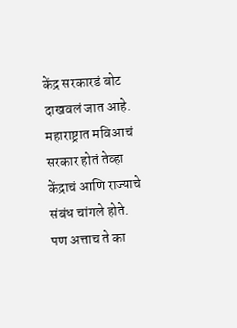केंद्र सरकारडं बोट दाखवलं जात आहे. महाराष्ट्रात मविआचं सरकार होतं तेव्हा केंद्राचं आणि राज्याचे संबंध चांगले होते. पण अत्ताच ते का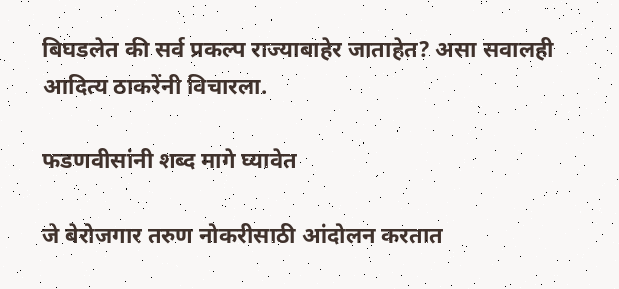बिघडलेत की सर्व प्रकल्प राज्याबाहेर जाताहेत? असा सवालही आदित्य ठाकरेंनी विचारला.

फडणवीसांनी शब्द मागे घ्यावेत

जे बेरोजगार तरुण नोकरीसाठी आंदोलन करतात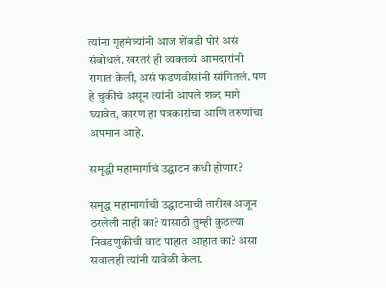त्यांना गृहमंत्र्यांनी आज शेंबडी पोरं असं संबोधलं. खरतरं ही व्यक्तव्यं आमदारांनी रागात केली, असं फडणवीसांनी सांगितलं. पण हे चुकीचं असून त्यांनी आपले शब्द मागे घ्यावेत, कारण हा पत्रकारांचा आणि तरुणांचा अपमान आहे.

समृद्धी महामार्गाचं उद्घाटन कधी होणार?

समृद्ध महामार्गाची उद्घाटनाची तारीख अजून ठरलेली नाही का? यासाठी तुम्ही कुठल्या निवडणुकीची वाट पाहात आहात का? असा सवालही त्यांनी यावेळी केला.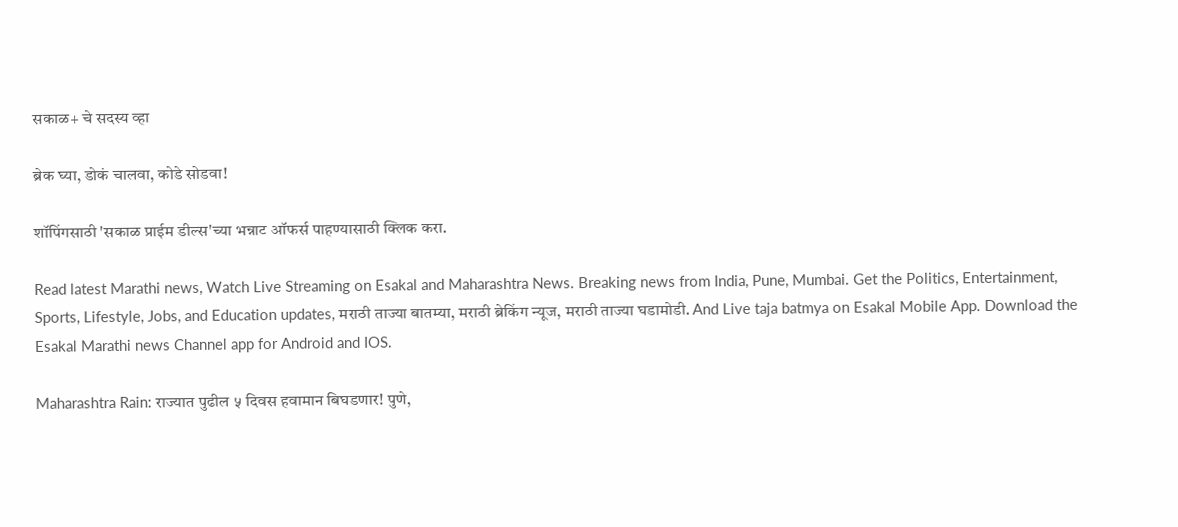सकाळ+ चे सदस्य व्हा

ब्रेक घ्या, डोकं चालवा, कोडे सोडवा!

शॉपिंगसाठी 'सकाळ प्राईम डील्स'च्या भन्नाट ऑफर्स पाहण्यासाठी क्लिक करा.

Read latest Marathi news, Watch Live Streaming on Esakal and Maharashtra News. Breaking news from India, Pune, Mumbai. Get the Politics, Entertainment, Sports, Lifestyle, Jobs, and Education updates, मराठी ताज्या बातम्या, मराठी ब्रेकिंग न्यूज, मराठी ताज्या घडामोडी. And Live taja batmya on Esakal Mobile App. Download the Esakal Marathi news Channel app for Android and IOS.

Maharashtra Rain: राज्यात पुढील ५ दिवस हवामान बिघडणार! पुणे,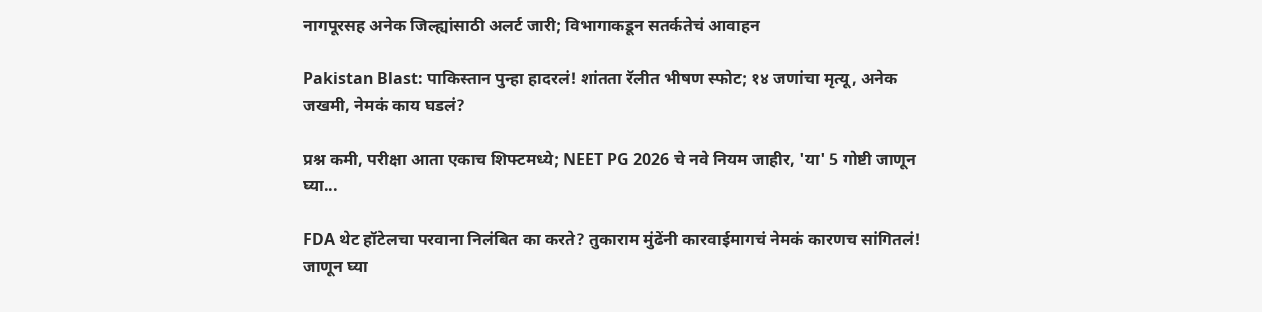नागपूरसह अनेक जिल्ह्यांसाठी अलर्ट जारी; विभागाकडून सतर्कतेचं आवाहन

Pakistan Blast: पाकिस्तान पुन्हा हादरलं! शांतता रॅलीत भीषण स्फोट; १४ जणांचा मृत्यू, अनेक जखमी, नेमकं काय घडलं?

प्रश्न कमी, परीक्षा आता एकाच शिफ्टमध्ये; NEET PG 2026 चे नवे नियम जाहीर, 'या' 5 गोष्टी जाणून घ्या...

FDA थेट हॉटेलचा परवाना निलंबित का करते? तुकाराम मुंढेंनी कारवाईमागचं नेमकं कारणच सांगितलं! जाणून घ्या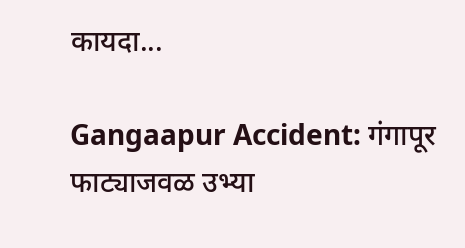कायदा...

Gangaapur Accident: गंगापूर फाट्याजवळ उभ्या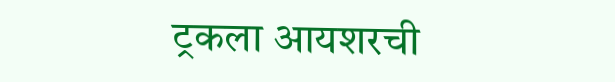ट्रकला आयशरची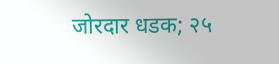जोरदार धडक; २५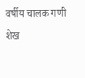वर्षीय चालक गणी शेख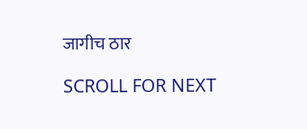जागीच ठार

SCROLL FOR NEXT